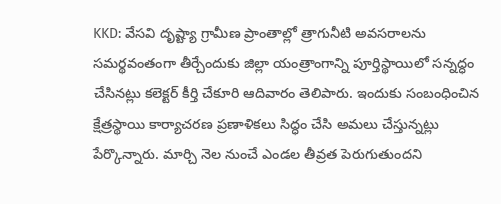KKD: వేసవి దృష్ట్యా గ్రామీణ ప్రాంతాల్లో త్రాగునీటి అవసరాలను సమర్థవంతంగా తీర్చేందుకు జిల్లా యంత్రాంగాన్ని పూర్తిస్థాయిలో సన్నద్ధం చేసినట్లు కలెక్టర్ కీర్తి చేకూరి ఆదివారం తెలిపారు. ఇందుకు సంబంధించిన క్షేత్రస్థాయి కార్యాచరణ ప్రణాళికలు సిద్ధం చేసి అమలు చేస్తున్నట్లు పేర్కొన్నారు. మార్చి నెల నుంచే ఎండల తీవ్రత పెరుగుతుందని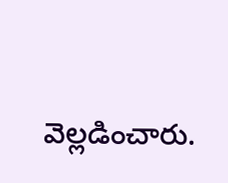వెల్లడించారు.